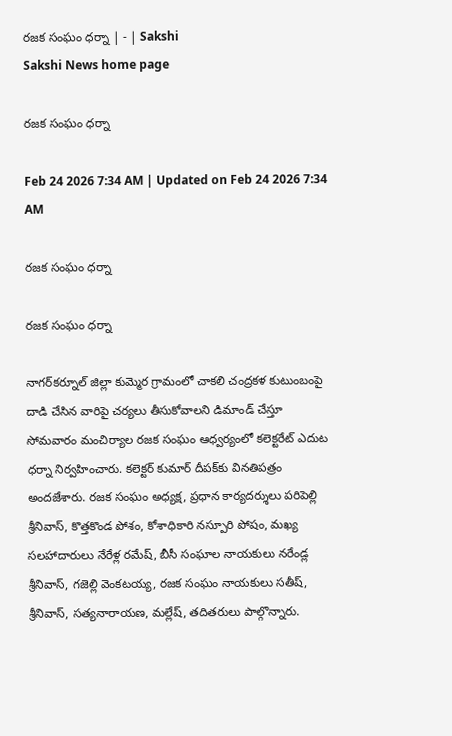రజక సంఘం ధర్నా | - | Sakshi
Sakshi News home page

రజక సంఘం ధర్నా

Feb 24 2026 7:34 AM | Updated on Feb 24 2026 7:34 AM

రజక సంఘం ధర్నా

రజక సంఘం ధర్నా

నాగర్‌కర్నూల్‌ జిల్లా కుమ్మెర గ్రామంలో చాకలి చంద్రకళ కుటుంబంపై దాడి చేసిన వారిపై చర్యలు తీసుకోవాలని డిమాండ్‌ చేస్తూ సోమవారం మంచిర్యాల రజక సంఘం ఆధ్వర్యంలో కలెక్టరేట్‌ ఎదుట ధర్నా నిర్వహించారు. కలెక్టర్‌ కుమార్‌ దీపక్‌కు వినతిపత్రం అందజేశారు. రజక సంఘం అధ్యక్ష, ప్రధాన కార్యదర్శులు పరిపెల్లి శ్రీనివాస్‌, కొత్తకొండ పోశం, కోశాధికారి నస్పూరి పోషం, మఖ్య సలహాదారులు నేరేళ్ల రమేష్‌, బీసీ సంఘాల నాయకులు నరేండ్ల శ్రీనివాస్‌, గజెల్లి వెంకటయ్య, రజక సంఘం నాయకులు సతీష్‌, శ్రీనివాస్‌, సత్యనారాయణ, మల్లేష్‌, తదితరులు పాల్గొన్నారు.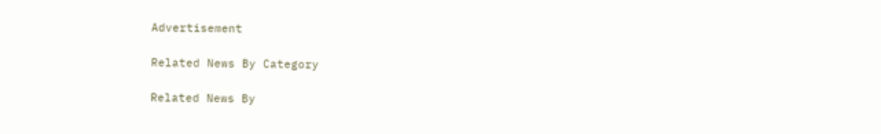Advertisement

Related News By Category

Related News By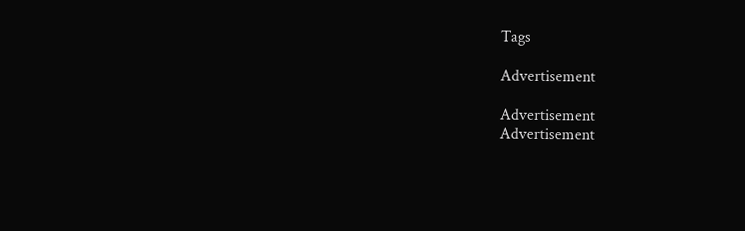Tags

Advertisement

Advertisement
Advertisement